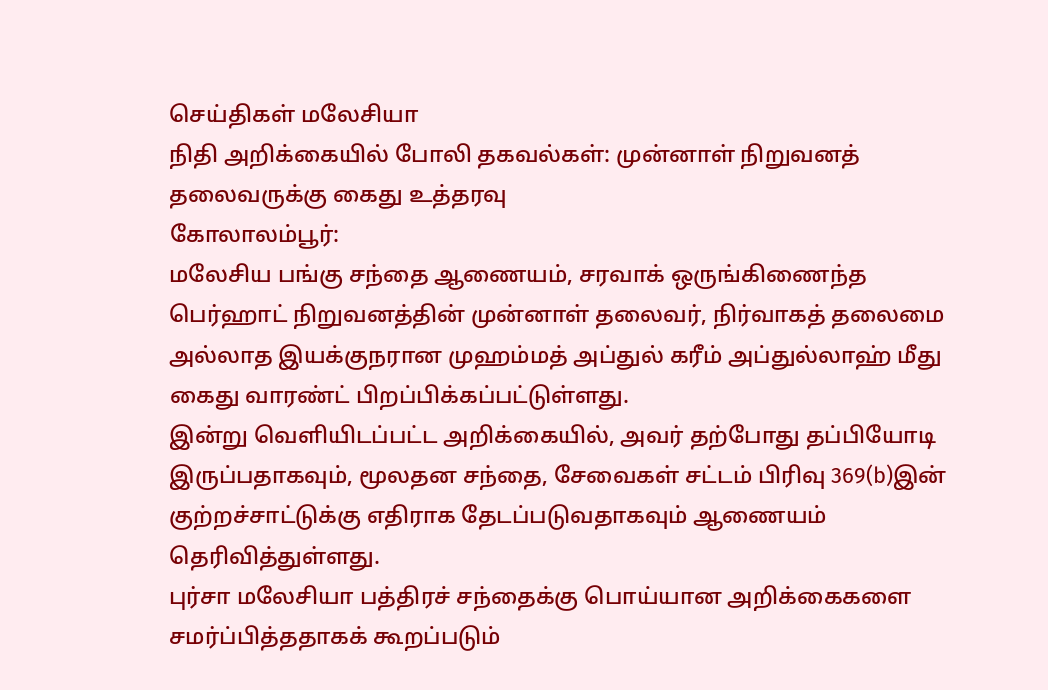செய்திகள் மலேசியா
நிதி அறிக்கையில் போலி தகவல்கள்: முன்னாள் நிறுவனத் தலைவருக்கு கைது உத்தரவு
கோலாலம்பூர்:
மலேசிய பங்கு சந்தை ஆணையம், சரவாக் ஒருங்கிணைந்த பெர்ஹாட் நிறுவனத்தின் முன்னாள் தலைவர், நிர்வாகத் தலைமை அல்லாத இயக்குநரான முஹம்மத் அப்துல் கரீம் அப்துல்லாஹ் மீது கைது வாரண்ட் பிறப்பிக்கப்பட்டுள்ளது.
இன்று வெளியிடப்பட்ட அறிக்கையில், அவர் தற்போது தப்பியோடி இருப்பதாகவும், மூலதன சந்தை, சேவைகள் சட்டம் பிரிவு 369(b)இன் குற்றச்சாட்டுக்கு எதிராக தேடப்படுவதாகவும் ஆணையம் தெரிவித்துள்ளது.
புர்சா மலேசியா பத்திரச் சந்தைக்கு பொய்யான அறிக்கைகளை சமர்ப்பித்ததாகக் கூறப்படும்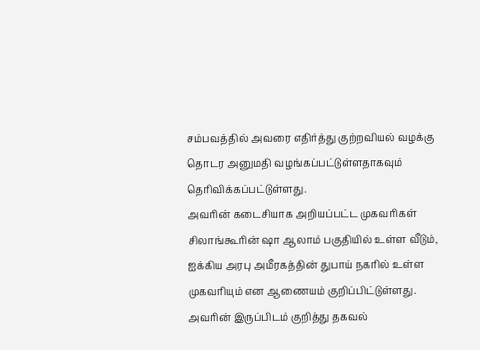சம்பவத்தில் அவரை எதிர்த்து குற்றவியல் வழக்கு தொடர அனுமதி வழங்கப்பட்டுள்ளதாகவும் தெரிவிக்கப்பட்டுள்ளது.
அவரின் கடைசியாக அறியப்பட்ட முகவரிகள் சிலாங்கூரின் ஷா ஆலாம் பகுதியில் உள்ள வீடும், ஐக்கிய அரபு அமீரகத்தின் துபாய் நகரில் உள்ள முகவரியும் என ஆணையம் குறிப்பிட்டுள்ளது.
அவரின் இருப்பிடம் குறித்து தகவல்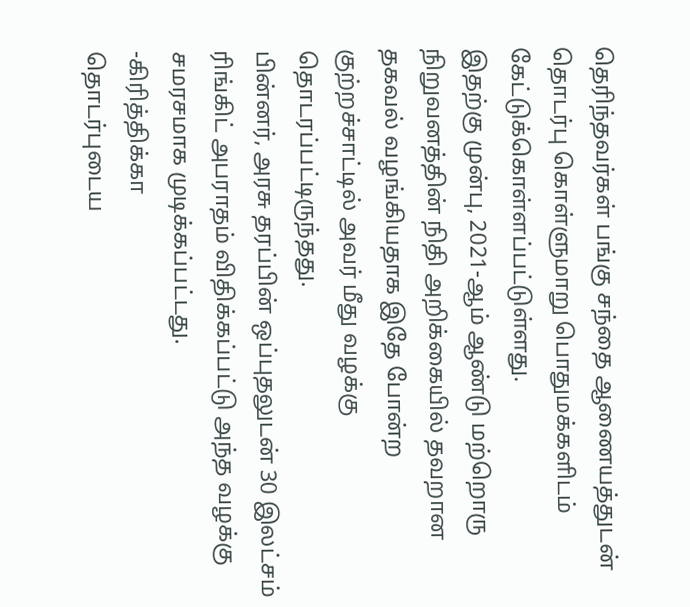தெரிந்தவர்கள் பங்கு சந்தை ஆணையத்துடன் தொடர்பு கொள்ளுமாறு பொதுமக்களிடம் கேட்டுக்கொள்ளப்பட்டுள்ளது.
இதற்கு முன்பு, 2021-ஆம் ஆண்டு மற்றொரு நிறுவனத்தின் நிதி அறிக்கையில் தவறான தகவல் வழங்கியதாக இதே போன்ற குற்றச்சாட்டில் அவர் மீது வழக்கு தொடரப்பட்டிருந்தது.
பின்னர், அரசு தரப்பின் ஒப்புதலுடன் 30 இலட்சம் ரிங்கிட் அபராதம் விதிக்கப்பட்டு அந்த வழக்கு சமரசமாக முடிக்கப்பட்டது.
-கிரித்திக்கா
தொடர்புடைய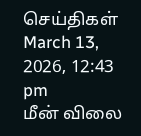செய்திகள்
March 13, 2026, 12:43 pm
மீன் விலை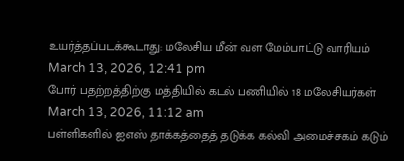உயர்த்தப்படக்கூடாது: மலேசிய மீன் வள மேம்பாட்டு வாரியம்
March 13, 2026, 12:41 pm
போர் பதற்றத்திற்கு மத்தியில் கடல் பணியில் 18 மலேசியர்கள்
March 13, 2026, 11:12 am
பள்ளிகளில் ஐஎஸ் தாக்கத்தைத் தடுக்க கல்வி அமைச்சகம் கடும்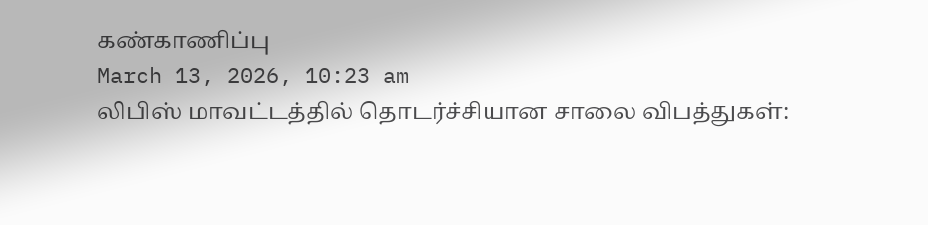கண்காணிப்பு
March 13, 2026, 10:23 am
லிபிஸ் மாவட்டத்தில் தொடர்ச்சியான சாலை விபத்துகள்: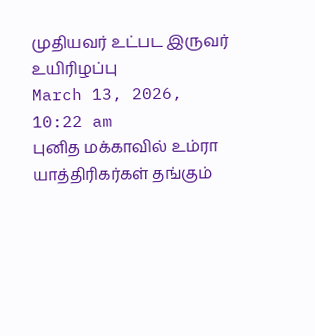முதியவர் உட்பட இருவர் உயிரிழப்பு
March 13, 2026, 10:22 am
புனித மக்காவில் உம்ரா யாத்திரிகர்கள் தங்கும்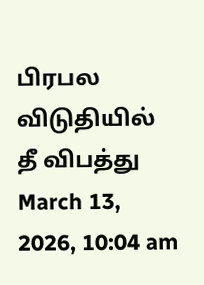பிரபல விடுதியில் தீ விபத்து
March 13, 2026, 10:04 am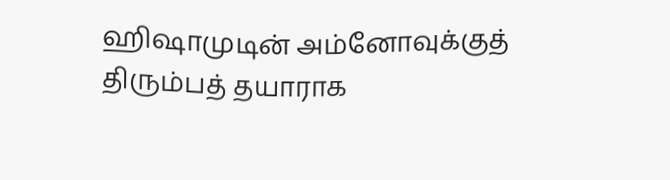ஹிஷாமுடின் அம்னோவுக்குத் திரும்பத் தயாராக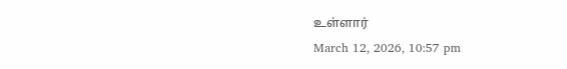உள்ளார்
March 12, 2026, 10:57 pm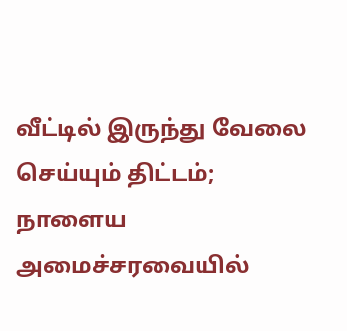வீட்டில் இருந்து வேலை செய்யும் திட்டம்; நாளைய அமைச்சரவையில்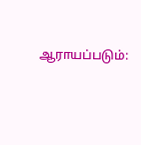ஆராயப்படும்: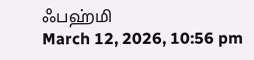ஃபஹ்மி
March 12, 2026, 10:56 pm